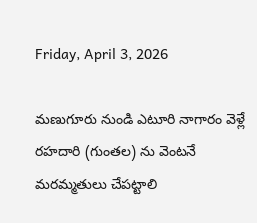Friday, April 3, 2026

మణుగూరు నుండి ఎటూరి నాగారం వెళ్లే రహదారి (గుంతల) ను వెంటనే మరమ్మతులు చేపట్టాలి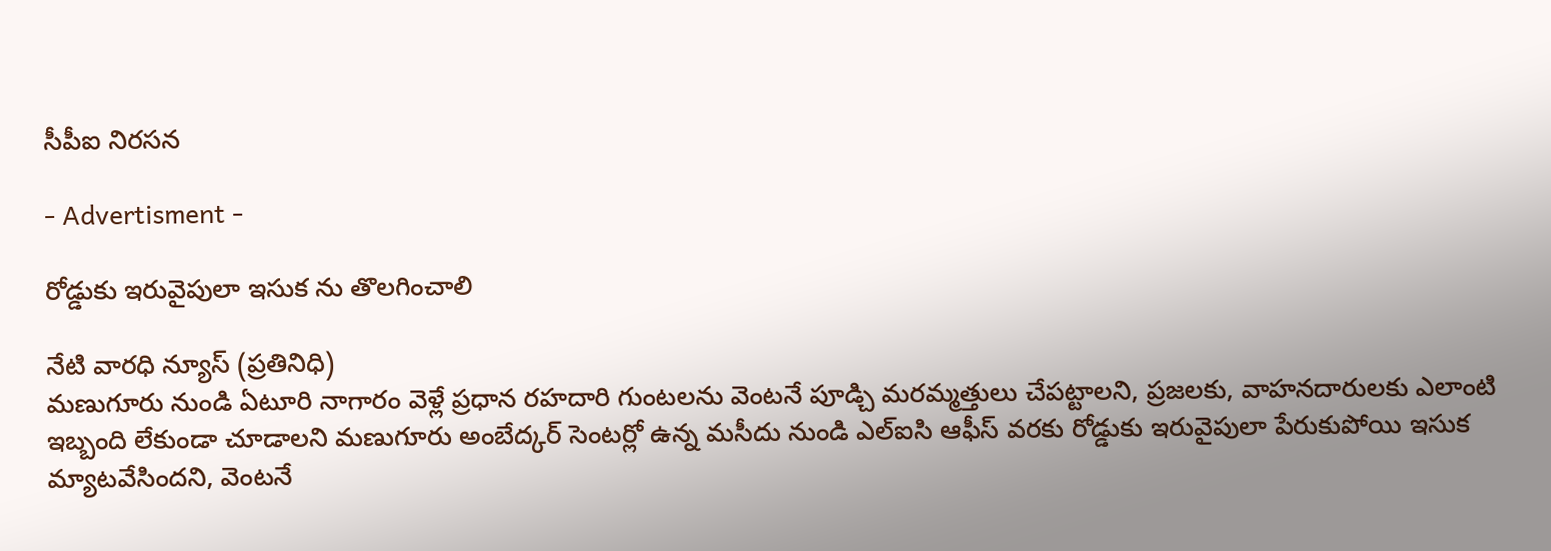సీపీఐ నిరసన

- Advertisment -

రోడ్డుకు ఇరువైపులా ఇసుక ను తొలగించాలి

నేటి వారధి న్యూస్ (ప్రతినిధి)
మణుగూరు నుండి ఏటూరి నాగారం వెళ్లే ప్రధాన రహదారి గుంటలను వెంటనే పూడ్చి మరమ్మత్తులు చేపట్టాలని, ప్రజలకు, వాహనదారులకు ఎలాంటి ఇబ్బంది లేకుండా చూడాలని మణుగూరు అంబేద్కర్ సెంటర్లో ఉన్న మసీదు నుండి ఎల్ఐసి ఆఫీస్ వరకు రోడ్డుకు ఇరువైపులా పేరుకుపోయి ఇసుక మ్యాటవేసిందని, వెంటనే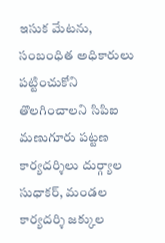ఇసుక మేటను, సంబంధిత అధికారులు పట్టించుకోని తొలగించాలని సిపిఐ మణుగూరు పట్టణ కార్యదర్శిలు దుర్గ్యాల సుధాకర్, మండల కార్యదర్శి జక్కుల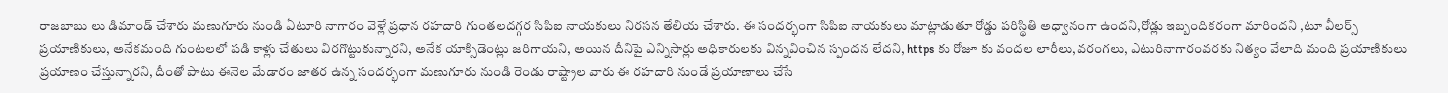రాజబాబు లు డిమాండ్ చేశారు మణుగూరు నుండి ఏటూరి నాగారం వెళ్లే ప్రధాన రహదారి గుంతలదగ్గర సిపిఐ నాయకులు నిరసన తేలియ చేశారు. ఈ సందర్భంగా సిపిఐ నాయకులు మాట్లాడుతూ రోడ్డు పరిస్థితి అధ్వానంగా ఉందని,రోడ్లు ఇబ్బందికరంగా మారిందని ,టూ వీలర్స్ ప్రయాణికులు, అనేకమంది గుంటలలో పడి కాళ్లు చేతులు విరగొట్టుకున్నారని, అనేక యాక్సిడెంట్లు జరిగాయని, అయిన దీనిపై ఎన్నిసార్లు అధికారులకు విన్నవించిన స్పందన లేదని, https కు రోజూ కు వందల లారీలు,వరంగలు, ఎటురినాగారంవరకు నిత్యం వేలాది మంది ప్రయాణికులు ప్రయాణం చేస్తున్నారని, దీంతో పాటు ఈనెల మేడారం జాతర ఉన్న సందర్భంగా మణుగూరు నుండి రెండు రాష్ట్రాల వారు ఈ రహదారి నుండే ప్రయాణాలు చేసే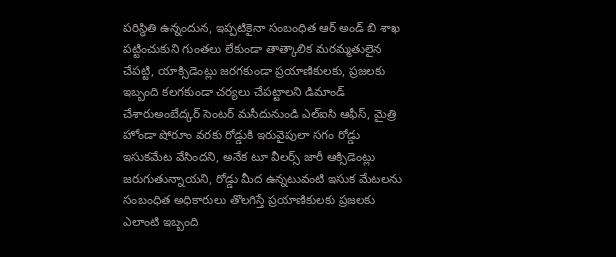పరిస్థితి ఉన్నందున, ఇప్పటికైనా సంబంధిత ఆర్ అండ్ బి శాఖ పట్టించుకుని గుంతలు లేకుండా తాత్కాలిక మరమ్మతులైన చేపట్టి, యాక్సిడెంట్లు జరగకుండా ప్రయాణికులకు, ప్రజలకు ఇబ్బంది కలగకుండా చర్యలు చేపట్టాలని డిమాండ్ చేశారుఅంబేద్కర్ సెంటర్ మసీదునుండి ఎల్ఐసి ఆఫీస్, మైత్రి హోండా షోరూం వరకు రోడ్డుకి ఇరువైపులా సగం రోడ్డు ఇసుకమేట వేసిందని, అనేక టూ వీలర్స్ జారీ ఆక్సిడెంట్లు జరుగుతున్నాయని, రోడ్డు మీద ఉన్నటువంటి ఇసుక మేటలను సంబంధిత అధికారులు తొలగిస్తే ప్రయాణికులకు ప్రజలకు ఎలాంటి ఇబ్బంది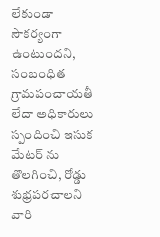లేకుండా సౌకర్యంగా ఉంటుందని, సంబంధిత గ్రామపంచాయతీ లేదా అధికారులు స్పందించి ఇసుక మేటర్ ను తొలగించి, రోడ్డు శుభ్రపరచాలని వారి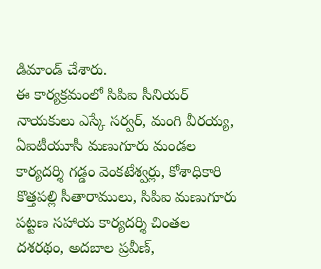డిమాండ్ చేశారు.
ఈ కార్యక్రమంలో సిపిఐ సీనియర్ నాయకులు ఎస్కే సర్వర్, మంగి వీరయ్య, ఏఐటీయూసీ మణుగూరు మండల కార్యదర్శి గడ్డం వెంకటేశ్వర్లు, కోశాధికారి కొత్తపల్లి సీతారాములు, సిపిఐ మణుగూరు పట్టణ సహాయ కార్యదర్శి చింతల దశరథం, అదబాల ప్రవీణ్,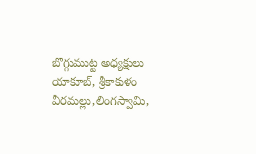బొగ్గుముట్ట అధ్యక్షులు యాకూబ్, శ్రీకాకుళం వీరమల్లు,లింగస్వామి,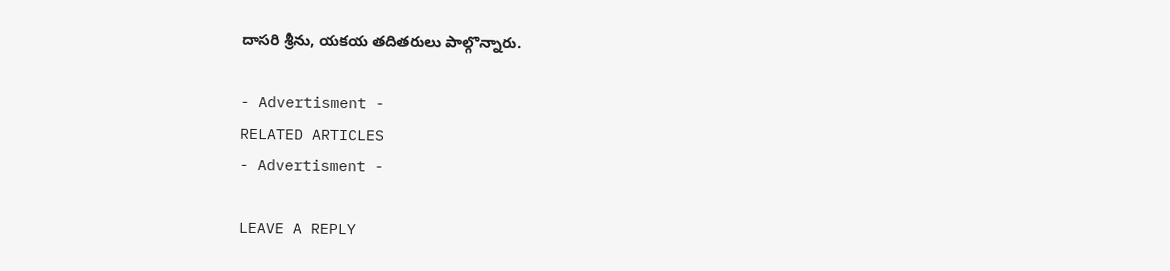దాసరి శ్రీను, యకయ తదితరులు పాల్గొన్నారు.

- Advertisment -
RELATED ARTICLES
- Advertisment -

LEAVE A REPLY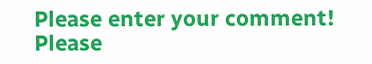Please enter your comment!
Please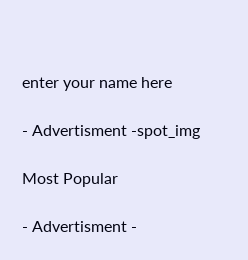enter your name here

- Advertisment -spot_img

Most Popular

- Advertisment -